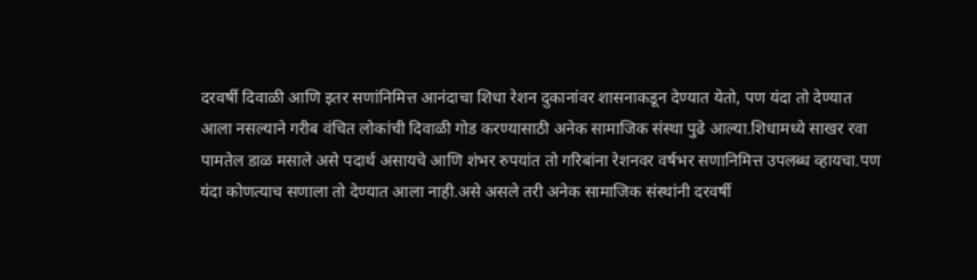दरवर्षी दिवाळी आणि इतर सणांनिमित्त आनंदाचा शिधा रेशन दुकानांवर शासनाकडून देण्यात येतो, पण यंदा तो देण्यात आला नसल्याने गरीब वंचित लोकांची दिवाळी गोड करण्यासाठी अनेक सामाजिक संस्था पुढे आल्या.शिधामध्ये साखर रवा पामतेल डाळ मसाले असे पदार्थ असायचे आणि शंभर रुपयांत तो गरिबांना रेशनवर वर्षभर सणानिमित्त उपलब्ध व्हायचा.पण यंदा कोणत्याच सणाला तो देण्यात आला नाही.असे असले तरी अनेक सामाजिक संस्थांनी दरवर्षी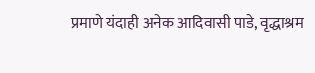प्रमाणे यंदाही अनेक आदिवासी पाडे, वृद्धाश्रम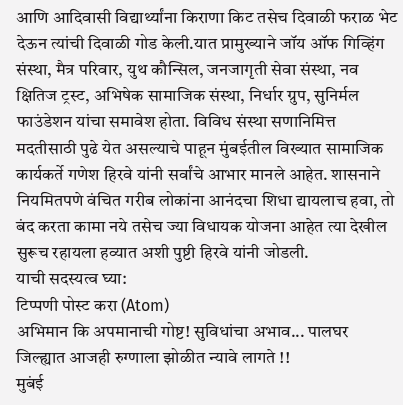आणि आदिवासी विद्यार्थ्यांना किराणा किट तसेच दिवाळी फराळ भेट देऊन त्यांची दिवाळी गोड केली.यात प्रामुख्याने जॉय ऑफ गिव्हिंग संस्था, मैत्र परिवार, युथ कौन्सिल, जनजागृती सेवा संस्था, नव क्षितिज ट्रस्ट, अभिषेक सामाजिक संस्था, निर्धार ग्रुप, सुनिर्मल फाउंडेशन यांचा समावेश होता. विविध संस्था सणानिमित्त मदतीसाठी पुढे येत असल्याचे पाहून मुंबईतील विख्यात सामाजिक कार्यकर्ते गणेश हिरवे यांनी सर्वांचे आभार मानले आहेत. शासनाने नियमितपणे वंचित गरीब लोकांना आनंदचा शिधा द्यायलाच हवा, तो बंद करता कामा नये तसेच ज्या विधायक योजना आहेत त्या देखील सुरूच रहायला हव्यात अशी पुष्टी हिरवे यांनी जोडली.
याची सदस्यत्व घ्या:
टिप्पणी पोस्ट करा (Atom)
अभिमान कि अपमानाची गोष्ट! सुविधांचा अभाव... पालघर जिल्ह्यात आजही रुग्णाला झोळीत न्यावे लागते !!
मुबंई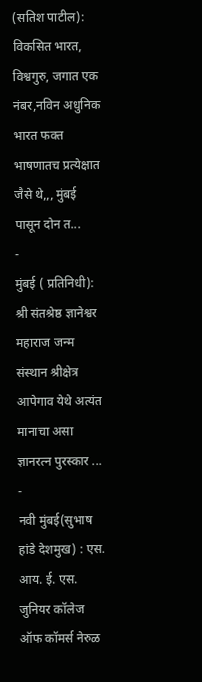(सतिश पाटील): विकसित भारत, विश्वगुरु, जगात एक नंबर,नविन अधुनिक भारत फक्त भाषणातच प्रत्येक्षात जैसे थे,,, मुंबई पासून दोन त...
-
मुंबई ( प्रतिनिधी): श्री संतश्रेष्ठ ज्ञानेश्वर महाराज जन्म संस्थान श्रीक्षेत्र आपेगाव येथे अत्यंत मानाचा असा ज्ञानरत्न पुरस्कार ...
-
नवी मुंबई(सुभाष हांडे देशमुख) : एस. आय. ई. एस. जुनियर कॉलेज ऑफ कॉमर्स नेरुळ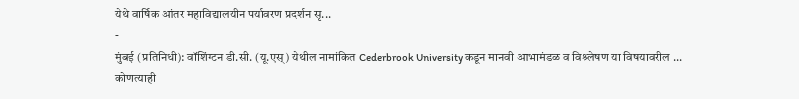येथे वार्षिक आंतर महाविद्यालयीन पर्यावरण प्रदर्शन सृ...
-
मुंबई (प्रतिनिधी): वॉशिंग्टन डी.सी. (यू.एस्) येथील नामांकित Cederbrook University कडून मानवी आभामंडळ व विश्र्लेषण या विषयावरील ...
कोणत्याही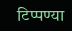टिप्पण्या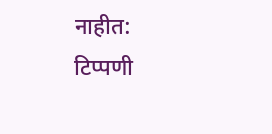नाहीत:
टिप्पणी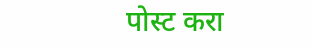पोस्ट करा